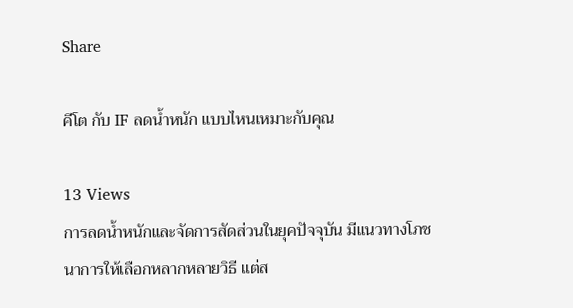Share

คีโต กับ IF ลดน้ำหนัก แบบไหนเหมาะกับคุณ

13 Views
การลดน้ำหนักและจัดการสัดส่วนในยุคปัจจุบัน มีแนวทางโภชนาการให้เลือกหลากหลายวิธี แต่ส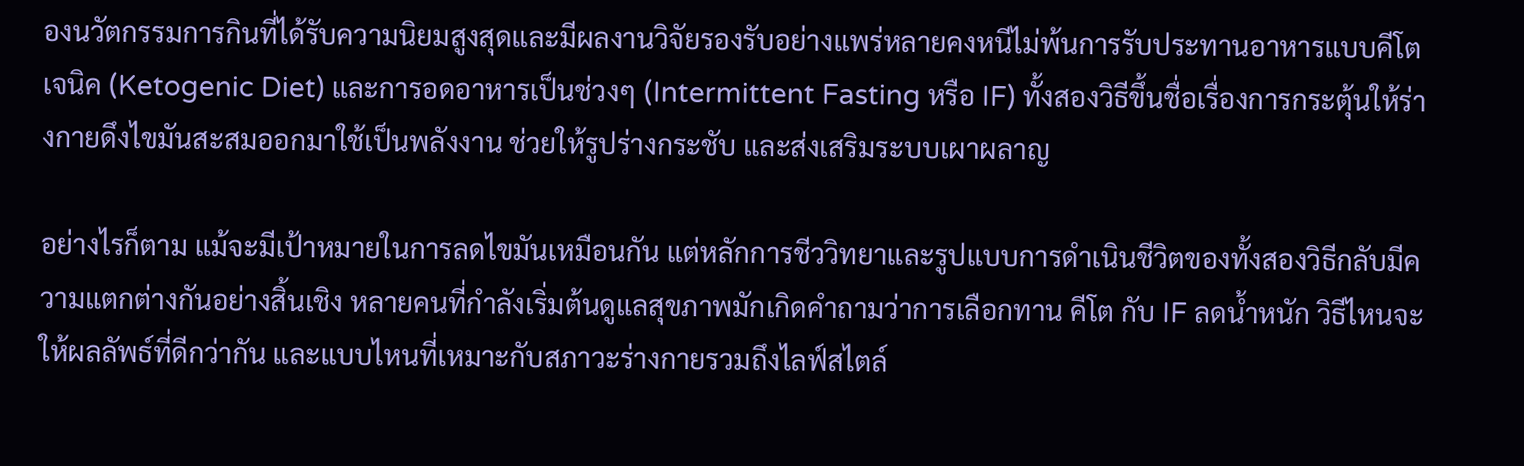องนวัตกรรมการกินที่ได้รับความนิยมสูงสุดและมีผลงานวิจัยรองรับอย่างแพร่หลายคงหนีไม่พ้นการรับประทานอาหารแบบคีโตเจนิค (Ketogenic Diet) และการอดอาหารเป็นช่วงๆ (Intermittent Fasting หรือ IF) ทั้งสองวิธีขึ้นชื่อเรื่องการกระตุ้นให้ร่างกายดึงไขมันสะสมออกมาใช้เป็นพลังงาน ช่วยให้รูปร่างกระชับ และส่งเสริมระบบเผาผลาญ

อย่างไรก็ตาม แม้จะมีเป้าหมายในการลดไขมันเหมือนกัน แต่หลักการชีววิทยาและรูปแบบการดำเนินชีวิตของทั้งสองวิธีกลับมีความแตกต่างกันอย่างสิ้นเชิง หลายคนที่กำลังเริ่มต้นดูแลสุขภาพมักเกิดคำถามว่าการเลือกทาน คีโต กับ IF ลดน้ำหนัก วิธีไหนจะให้ผลลัพธ์ที่ดีกว่ากัน และแบบไหนที่เหมาะกับสภาวะร่างกายรวมถึงไลฟ์สไตล์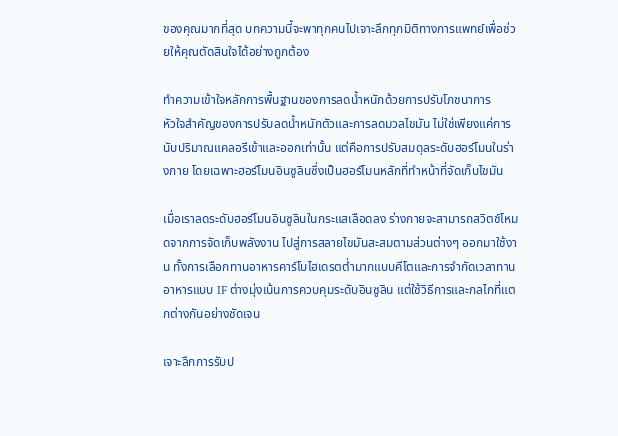ของคุณมากที่สุด บทความนี้จะพาทุกคนไปเจาะลึกทุกมิติทางการแพทย์เพื่อช่วยให้คุณตัดสินใจได้อย่างถูกต้อง

ทำความเข้าใจหลักการพื้นฐานของการลดน้ำหนักด้วยการปรับโภชนาการ
หัวใจสำคัญของการปรับลดน้ำหนักตัวและการลดมวลไขมัน ไม่ใช่เพียงแค่การนับปริมาณแคลอรีเข้าและออกเท่านั้น แต่คือการปรับสมดุลระดับฮอร์โมนในร่างกาย โดยเฉพาะฮอร์โมนอินซูลินซึ่งเป็นฮอร์โมนหลักที่ทำหน้าที่จัดเก็บไขมัน

เมื่อเราลดระดับฮอร์โมนอินซูลินในกระแสเลือดลง ร่างกายจะสามารถสวิตช์โหมดจากการจัดเก็บพลังงาน ไปสู่การสลายไขมันสะสมตามส่วนต่างๆ ออกมาใช้งาน ทั้งการเลือกทานอาหารคาร์โบไฮเดรตต่ำมากแบบคีโตและการจำกัดเวลาทานอาหารแบบ IF ต่างมุ่งเน้นการควบคุมระดับอินซูลิน แต่ใช้วิธีการและกลไกที่แตกต่างกันอย่างชัดเจน

เจาะลึกการรับป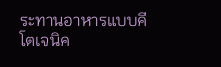ระทานอาหารแบบคีโตเจนิค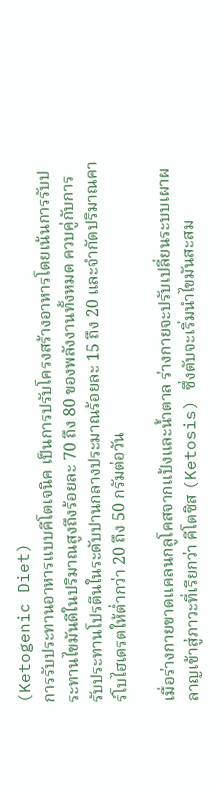(Ketogenic Diet)
การรับประทานอาหารแบบคีโตเจนิค เป็นการปรับโครงสร้างอาหารโดยเน้นการรับประทานไขมันดีในปริมาณสูงถึงร้อยละ 70 ถึง 80 ของพลังงานทั้งหมด ควบคู่กับการรับประทานโปรตีนในระดับปานกลางประมาณร้อยละ 15 ถึง 20 และจำกัดปริมาณคาร์โบไฮเดรตให้ต่ำกว่า 20 ถึง 50 กรัมต่อวัน

เมื่อร่างกายขาดแคลนกลูโคสจากแป้งและน้ำตาล ร่างกายจะปรับเปลี่ยนระบบเผาผลาญเข้าสู่ภาวะที่เรียกว่า คีโตซิส (Ketosis) ซึ่งตับจะเริ่มนำไขมันสะสม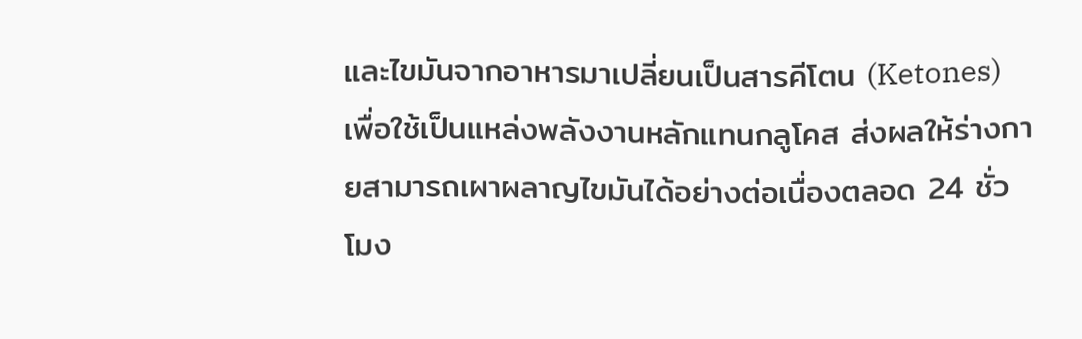และไขมันจากอาหารมาเปลี่ยนเป็นสารคีโตน (Ketones) เพื่อใช้เป็นแหล่งพลังงานหลักแทนกลูโคส ส่งผลให้ร่างกายสามารถเผาผลาญไขมันได้อย่างต่อเนื่องตลอด 24 ชั่วโมง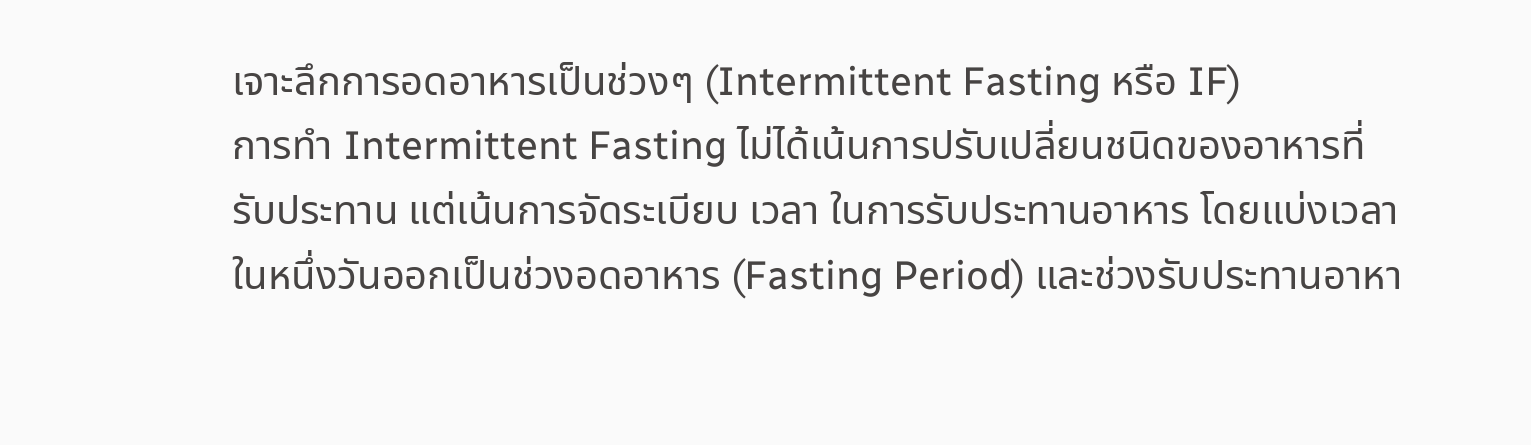เจาะลึกการอดอาหารเป็นช่วงๆ (Intermittent Fasting หรือ IF)
การทำ Intermittent Fasting ไม่ได้เน้นการปรับเปลี่ยนชนิดของอาหารที่รับประทาน แต่เน้นการจัดระเบียบ เวลา ในการรับประทานอาหาร โดยแบ่งเวลาในหนึ่งวันออกเป็นช่วงอดอาหาร (Fasting Period) และช่วงรับประทานอาหา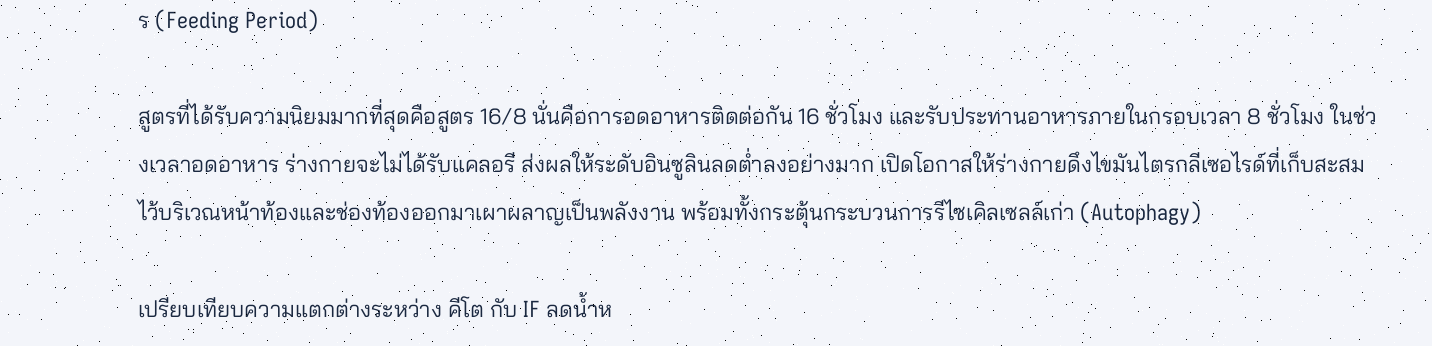ร (Feeding Period)

สูตรที่ได้รับความนิยมมากที่สุดคือสูตร 16/8 นั่นคือการอดอาหารติดต่อกัน 16 ชั่วโมง และรับประทานอาหารภายในกรอบเวลา 8 ชั่วโมง ในช่วงเวลาอดอาหาร ร่างกายจะไม่ได้รับแคลอรี ส่งผลให้ระดับอินซูลินลดต่ำลงอย่างมาก เปิดโอกาสให้ร่างกายดึงไขมันไตรกลีเซอไรด์ที่เก็บสะสมไว้บริเวณหน้าท้องและช่องท้องออกมาเผาผลาญเป็นพลังงาน พร้อมทั้งกระตุ้นกระบวนการรีไซเคิลเซลล์เก่า (Autophagy)

เปรียบเทียบความแตกต่างระหว่าง คีโต กับ IF ลดน้ำห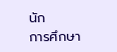นัก
การศึกษา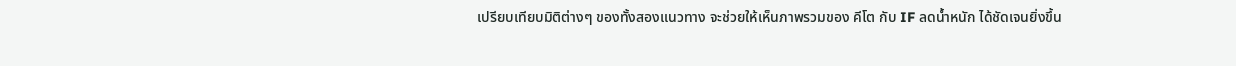เปรียบเทียบมิติต่างๆ ของทั้งสองแนวทาง จะช่วยให้เห็นภาพรวมของ คีโต กับ IF ลดน้ำหนัก ได้ชัดเจนยิ่งขึ้น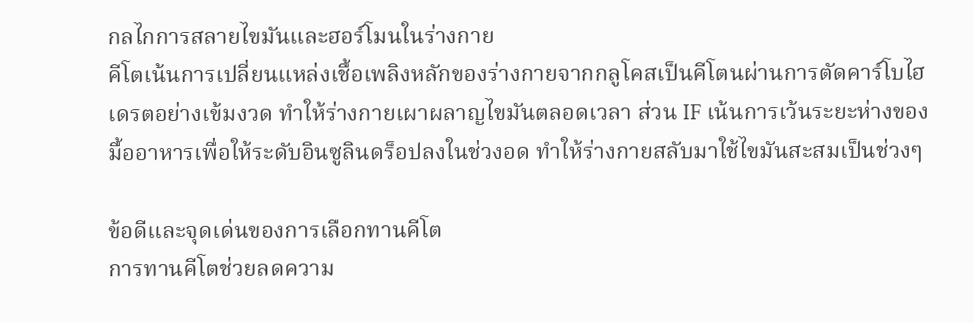กลไกการสลายไขมันและฮอร์โมนในร่างกาย
คีโตเน้นการเปลี่ยนแหล่งเชื้อเพลิงหลักของร่างกายจากกลูโคสเป็นคีโตนผ่านการตัดคาร์โบไฮเดรตอย่างเข้มงวด ทำให้ร่างกายเผาผลาญไขมันตลอดเวลา ส่วน IF เน้นการเว้นระยะห่างของมื้ออาหารเพื่อให้ระดับอินซูลินดร็อปลงในช่วงอด ทำให้ร่างกายสลับมาใช้ไขมันสะสมเป็นช่วงๆ

ข้อดีและจุดเด่นของการเลือกทานคีโต
การทานคีโตช่วยลดความ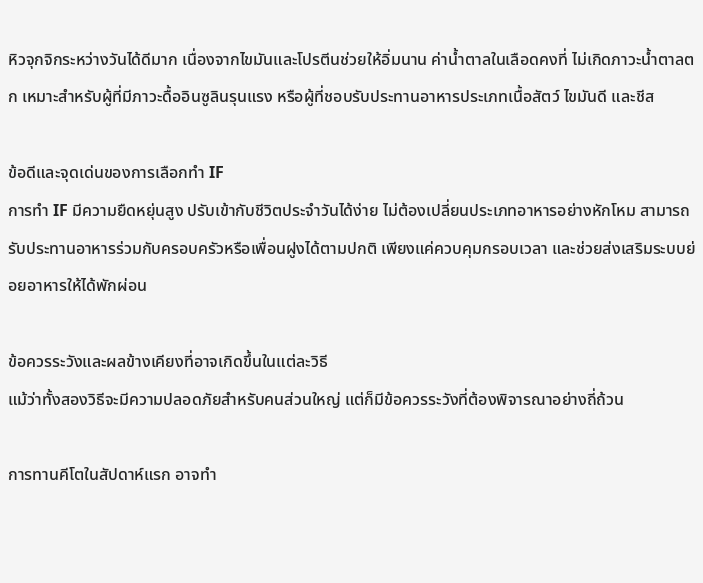หิวจุกจิกระหว่างวันได้ดีมาก เนื่องจากไขมันและโปรตีนช่วยให้อิ่มนาน ค่าน้ำตาลในเลือดคงที่ ไม่เกิดภาวะน้ำตาลตก เหมาะสำหรับผู้ที่มีภาวะดื้ออินซูลินรุนแรง หรือผู้ที่ชอบรับประทานอาหารประเภทเนื้อสัตว์ ไขมันดี และชีส

ข้อดีและจุดเด่นของการเลือกทำ IF
การทำ IF มีความยืดหยุ่นสูง ปรับเข้ากับชีวิตประจำวันได้ง่าย ไม่ต้องเปลี่ยนประเภทอาหารอย่างหักโหม สามารถรับประทานอาหารร่วมกับครอบครัวหรือเพื่อนฝูงได้ตามปกติ เพียงแค่ควบคุมกรอบเวลา และช่วยส่งเสริมระบบย่อยอาหารให้ได้พักผ่อน

ข้อควรระวังและผลข้างเคียงที่อาจเกิดขึ้นในแต่ละวิธี
แม้ว่าทั้งสองวิธีจะมีความปลอดภัยสำหรับคนส่วนใหญ่ แต่ก็มีข้อควรระวังที่ต้องพิจารณาอย่างถี่ถ้วน

การทานคีโตในสัปดาห์แรก อาจทำ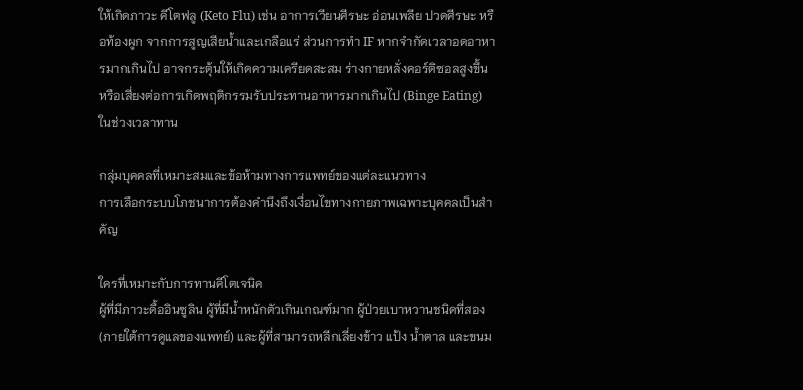ให้เกิดภาวะ คีโตฟลู (Keto Flu) เช่น อาการเวียนศีรษะ อ่อนเพลีย ปวดศีรษะ หรือท้องผูก จากการสูญเสียน้ำและเกลือแร่ ส่วนการทำ IF หากจำกัดเวลาอดอาหารมากเกินไป อาจกระตุ้นให้เกิดความเครียดสะสม ร่างกายหลั่งคอร์ติซอลสูงขึ้น หรือเสี่ยงต่อการเกิดพฤติกรรมรับประทานอาหารมากเกินไป (Binge Eating) ในช่วงเวลาทาน

กลุ่มบุคคลที่เหมาะสมและข้อห้ามทางการแพทย์ของแต่ละแนวทาง
การเลือกระบบโภชนาการต้องคำนึงถึงเงื่อนไขทางกายภาพเฉพาะบุคคลเป็นสำคัญ

ใครที่เหมาะกับการทานคีโตเจนิค
ผู้ที่มีภาวะดื้ออินซูลิน ผู้ที่มีน้ำหนักตัวเกินเกณฑ์มาก ผู้ป่วยเบาหวานชนิดที่สอง (ภายใต้การดูแลของแพทย์) และผู้ที่สามารถหลีกเลี่ยงข้าว แป้ง น้ำตาล และขนม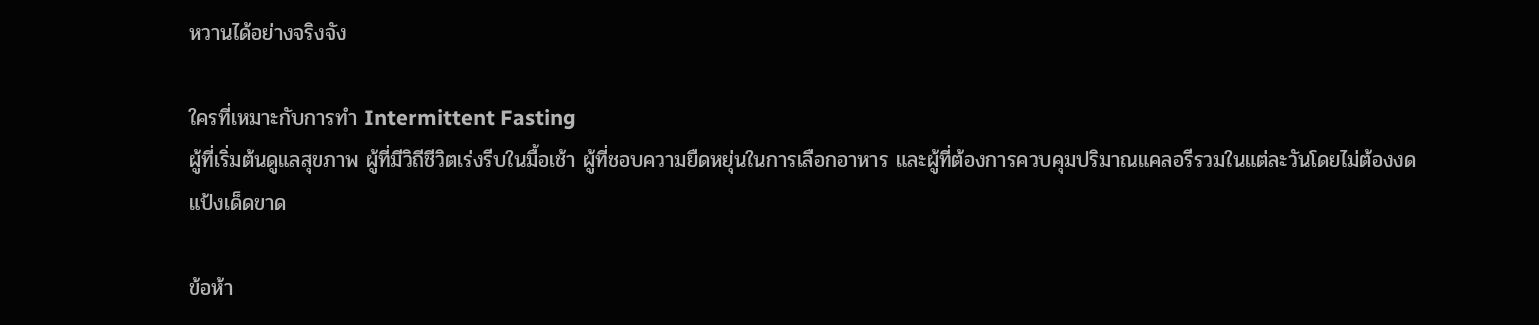หวานได้อย่างจริงจัง

ใครที่เหมาะกับการทำ Intermittent Fasting
ผู้ที่เริ่มต้นดูแลสุขภาพ ผู้ที่มีวิถีชีวิตเร่งรีบในมื้อเช้า ผู้ที่ชอบความยืดหยุ่นในการเลือกอาหาร และผู้ที่ต้องการควบคุมปริมาณแคลอรีรวมในแต่ละวันโดยไม่ต้องงดแป้งเด็ดขาด

ข้อห้า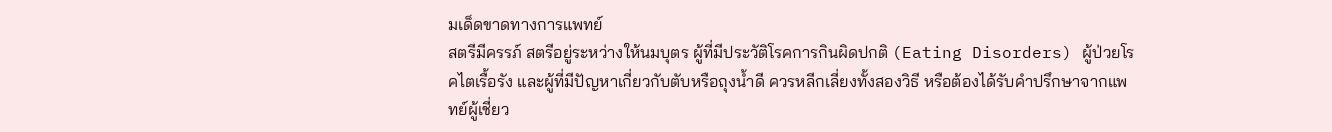มเด็ดขาดทางการแพทย์
สตรีมีครรภ์ สตรีอยู่ระหว่างให้นมบุตร ผู้ที่มีประวัติโรคการกินผิดปกติ (Eating Disorders) ผู้ป่วยโรคไตเรื้อรัง และผู้ที่มีปัญหาเกี่ยวกับตับหรือถุงน้ำดี ควรหลีกเลี่ยงทั้งสองวิธี หรือต้องได้รับคำปรึกษาจากแพทย์ผู้เชี่ยว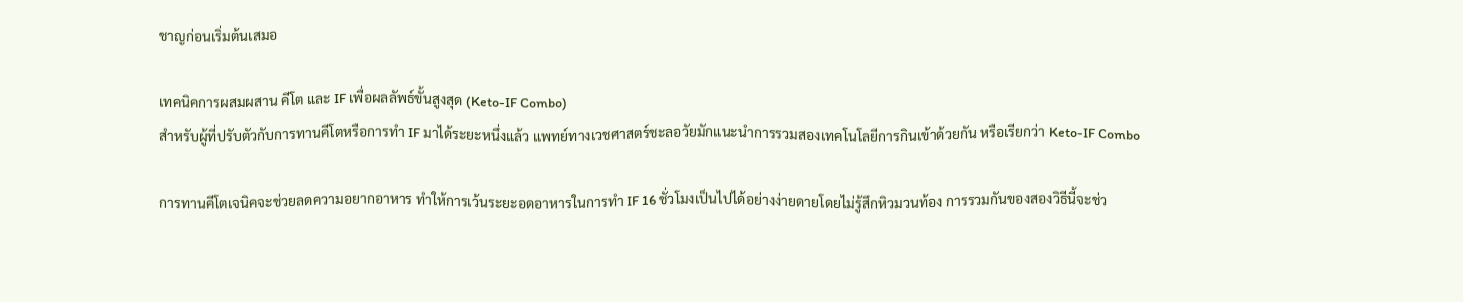ชาญก่อนเริ่มต้นเสมอ

เทคนิคการผสมผสาน คีโต และ IF เพื่อผลลัพธ์ขั้นสูงสุด (Keto-IF Combo)
สำหรับผู้ที่ปรับตัวกับการทานคีโตหรือการทำ IF มาได้ระยะหนึ่งแล้ว แพทย์ทางเวชศาสตร์ชะลอวัยมักแนะนำการรวมสองเทคโนโลยีการกินเข้าด้วยกัน หรือเรียกว่า Keto-IF Combo

การทานคีโตเจนิคจะช่วยลดความอยากอาหาร ทำให้การเว้นระยะอดอาหารในการทำ IF 16 ชั่วโมงเป็นไปได้อย่างง่ายดายโดยไม่รู้สึกหิวมวนท้อง การรวมกันของสองวิธีนี้จะช่ว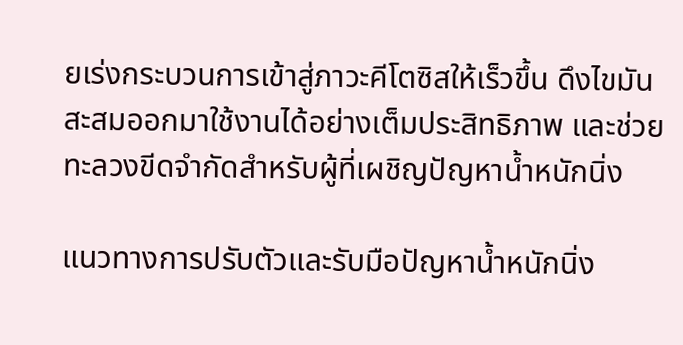ยเร่งกระบวนการเข้าสู่ภาวะคีโตซิสให้เร็วขึ้น ดึงไขมันสะสมออกมาใช้งานได้อย่างเต็มประสิทธิภาพ และช่วยทะลวงขีดจำกัดสำหรับผู้ที่เผชิญปัญหาน้ำหนักนิ่ง

แนวทางการปรับตัวและรับมือปัญหาน้ำหนักนิ่ง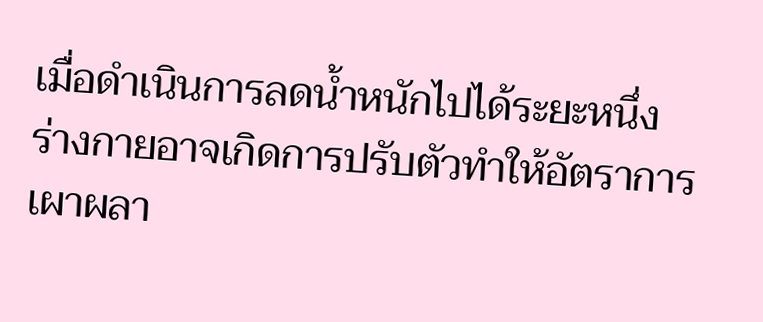เมื่อดำเนินการลดน้ำหนักไปได้ระยะหนึ่ง ร่างกายอาจเกิดการปรับตัวทำให้อัตราการเผาผลา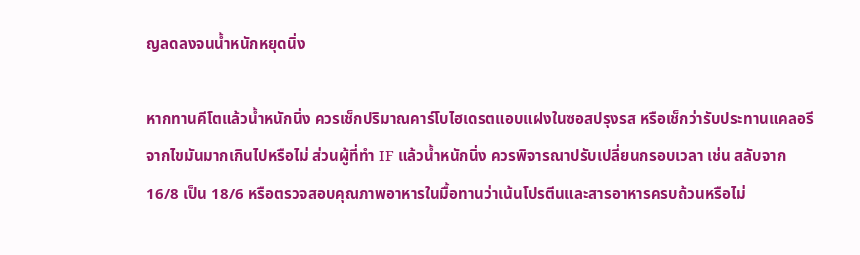ญลดลงจนน้ำหนักหยุดนิ่ง

หากทานคีโตแล้วน้ำหนักนิ่ง ควรเช็กปริมาณคาร์โบไฮเดรตแอบแฝงในซอสปรุงรส หรือเช็กว่ารับประทานแคลอรีจากไขมันมากเกินไปหรือไม่ ส่วนผู้ที่ทำ IF แล้วน้ำหนักนิ่ง ควรพิจารณาปรับเปลี่ยนกรอบเวลา เช่น สลับจาก 16/8 เป็น 18/6 หรือตรวจสอบคุณภาพอาหารในมื้อทานว่าเน้นโปรตีนและสารอาหารครบถ้วนหรือไม่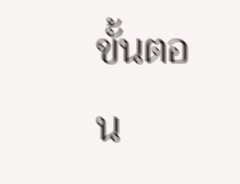ขั้นตอน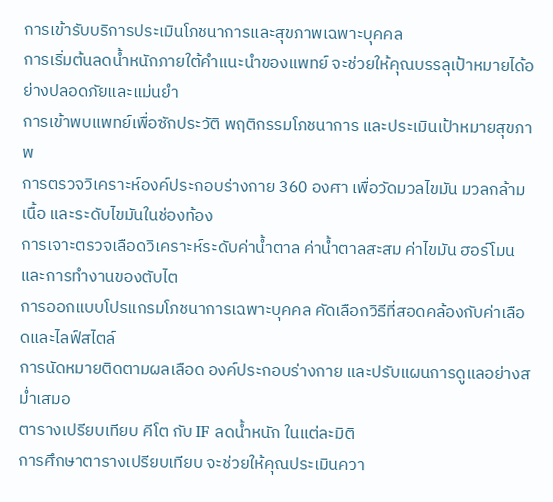การเข้ารับบริการประเมินโภชนาการและสุขภาพเฉพาะบุคคล
การเริ่มต้นลดน้ำหนักภายใต้คำแนะนำของแพทย์ จะช่วยให้คุณบรรลุเป้าหมายได้อย่างปลอดภัยและแม่นยำ
การเข้าพบแพทย์เพื่อซักประวัติ พฤติกรรมโภชนาการ และประเมินเป้าหมายสุขภาพ
การตรวจวิเคราะห์องค์ประกอบร่างกาย 360 องศา เพื่อวัดมวลไขมัน มวลกล้ามเนื้อ และระดับไขมันในช่องท้อง
การเจาะตรวจเลือดวิเคราะห์ระดับค่าน้ำตาล ค่าน้ำตาลสะสม ค่าไขมัน ฮอร์โมน และการทำงานของตับไต
การออกแบบโปรแกรมโภชนาการเฉพาะบุคคล คัดเลือกวิธีที่สอดคล้องกับค่าเลือดและไลฟ์สไตล์
การนัดหมายติดตามผลเลือด องค์ประกอบร่างกาย และปรับแผนการดูแลอย่างสม่ำเสมอ
ตารางเปรียบเทียบ คีโต กับ IF ลดน้ำหนัก ในแต่ละมิติ
การศึกษาตารางเปรียบเทียบ จะช่วยให้คุณประเมินควา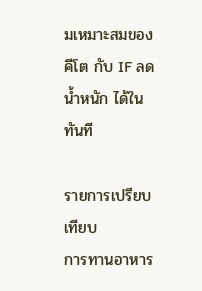มเหมาะสมของ คีโต กับ IF ลดน้ำหนัก ได้ในทันที

รายการเปรียบเทียบ
การทานอาหาร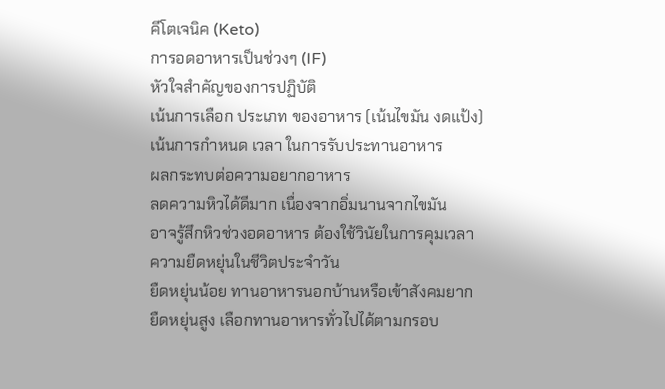คีโตเจนิค (Keto)
การอดอาหารเป็นช่วงๆ (IF)
หัวใจสำคัญของการปฏิบัติ
เน้นการเลือก ประเภท ของอาหาร (เน้นไขมัน งดแป้ง)
เน้นการกำหนด เวลา ในการรับประทานอาหาร
ผลกระทบต่อความอยากอาหาร
ลดความหิวได้ดีมาก เนื่องจากอิ่มนานจากไขมัน
อาจรู้สึกหิวช่วงอดอาหาร ต้องใช้วินัยในการคุมเวลา
ความยืดหยุ่นในชีวิตประจำวัน
ยืดหยุ่นน้อย ทานอาหารนอกบ้านหรือเข้าสังคมยาก
ยืดหยุ่นสูง เลือกทานอาหารทั่วไปได้ตามกรอบ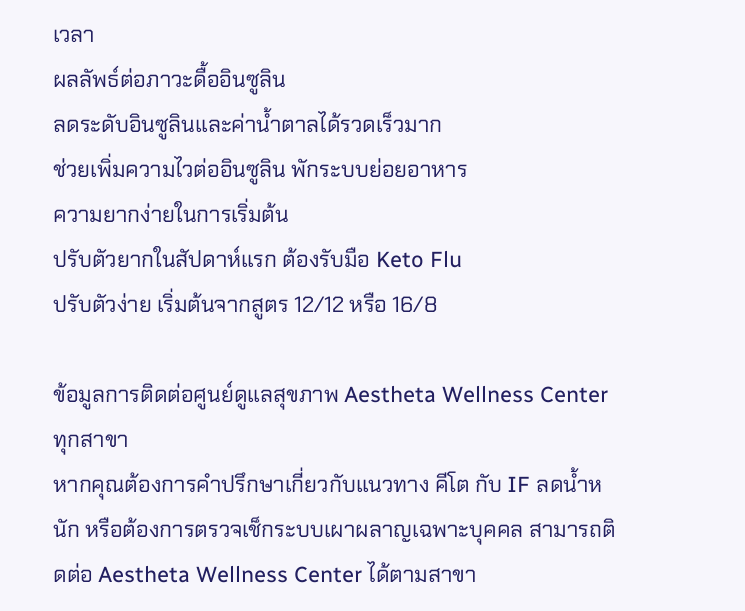เวลา
ผลลัพธ์ต่อภาวะดื้ออินซูลิน
ลดระดับอินซูลินและค่าน้ำตาลได้รวดเร็วมาก
ช่วยเพิ่มความไวต่ออินซูลิน พักระบบย่อยอาหาร
ความยากง่ายในการเริ่มต้น
ปรับตัวยากในสัปดาห์แรก ต้องรับมือ Keto Flu
ปรับตัวง่าย เริ่มต้นจากสูตร 12/12 หรือ 16/8

ข้อมูลการติดต่อศูนย์ดูแลสุขภาพ Aestheta Wellness Center ทุกสาขา
หากคุณต้องการคำปรึกษาเกี่ยวกับแนวทาง คีโต กับ IF ลดน้ำหนัก หรือต้องการตรวจเช็กระบบเผาผลาญเฉพาะบุคคล สามารถติดต่อ Aestheta Wellness Center ได้ตามสาขา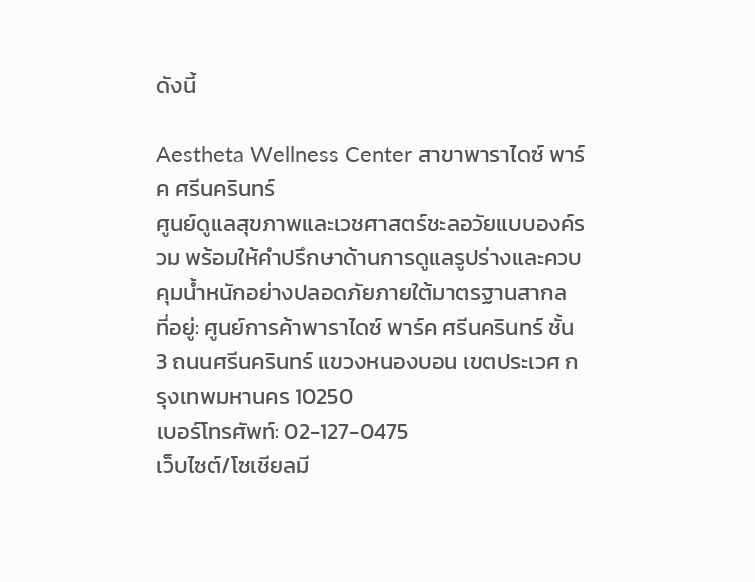ดังนี้

Aestheta Wellness Center สาขาพาราไดซ์ พาร์ค ศรีนครินทร์
ศูนย์ดูแลสุขภาพและเวชศาสตร์ชะลอวัยแบบองค์รวม พร้อมให้คำปรึกษาด้านการดูแลรูปร่างและควบคุมน้ำหนักอย่างปลอดภัยภายใต้มาตรฐานสากล
ที่อยู่: ศูนย์การค้าพาราไดซ์ พาร์ค ศรีนครินทร์ ชั้น 3 ถนนศรีนครินทร์ แขวงหนองบอน เขตประเวศ กรุงเทพมหานคร 10250
เบอร์โทรศัพท์: 02-127-0475
เว็บไซต์/โซเชียลมี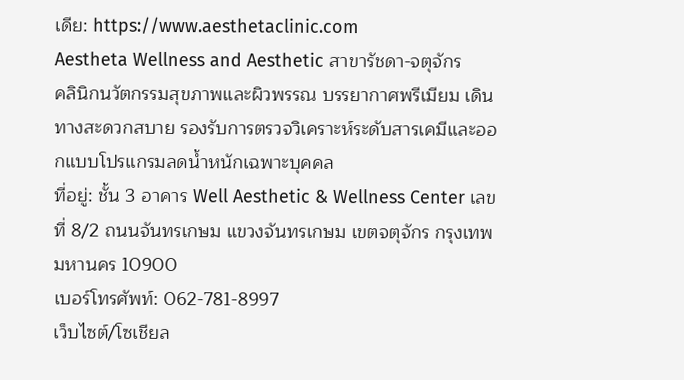เดีย: https://www.aesthetaclinic.com
Aestheta Wellness and Aesthetic สาขารัชดา-จตุจักร
คลินิกนวัตกรรมสุขภาพและผิวพรรณ บรรยากาศพรีเมียม เดินทางสะดวกสบาย รองรับการตรวจวิเคราะห์ระดับสารเคมีและออกแบบโปรแกรมลดน้ำหนักเฉพาะบุคคล
ที่อยู่: ชั้น 3 อาคาร Well Aesthetic & Wellness Center เลขที่ 8/2 ถนนจันทรเกษม แขวงจันทรเกษม เขตจตุจักร กรุงเทพมหานคร 10900
เบอร์โทรศัพท์: 062-781-8997
เว็บไซต์/โซเชียล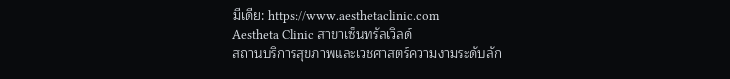มีเดีย: https://www.aesthetaclinic.com
Aestheta Clinic สาขาเซ็นทรัลเวิลด์
สถานบริการสุขภาพและเวชศาสตร์ความงามระดับลัก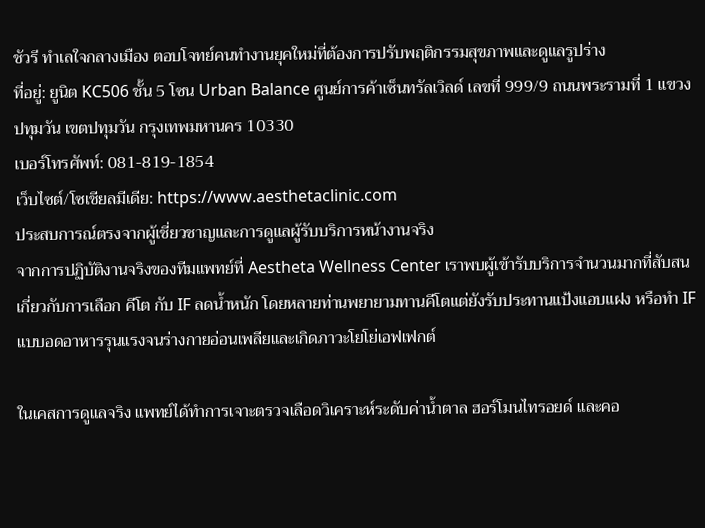ชัวรี ทำเลใจกลางเมือง ตอบโจทย์คนทำงานยุคใหม่ที่ต้องการปรับพฤติกรรมสุขภาพและดูแลรูปร่าง
ที่อยู่: ยูนิต KC506 ชั้น 5 โซน Urban Balance ศูนย์การค้าเซ็นทรัลเวิลด์ เลขที่ 999/9 ถนนพระรามที่ 1 แขวงปทุมวัน เขตปทุมวัน กรุงเทพมหานคร 10330
เบอร์โทรศัพท์: 081-819-1854
เว็บไซต์/โซเชียลมีเดีย: https://www.aesthetaclinic.com
ประสบการณ์ตรงจากผู้เชี่ยวชาญและการดูแลผู้รับบริการหน้างานจริง
จากการปฏิบัติงานจริงของทีมแพทย์ที่ Aestheta Wellness Center เราพบผู้เข้ารับบริการจำนวนมากที่สับสนเกี่ยวกับการเลือก คีโต กับ IF ลดน้ำหนัก โดยหลายท่านพยายามทานคีโตแต่ยังรับประทานแป้งแอบแฝง หรือทำ IF แบบอดอาหารรุนแรงจนร่างกายอ่อนเพลียและเกิดภาวะโยโย่เอฟเฟกต์

ในเคสการดูแลจริง แพทย์ได้ทำการเจาะตรวจเลือดวิเคราะห์ระดับค่าน้ำตาล ฮอร์โมนไทรอยด์ และคอ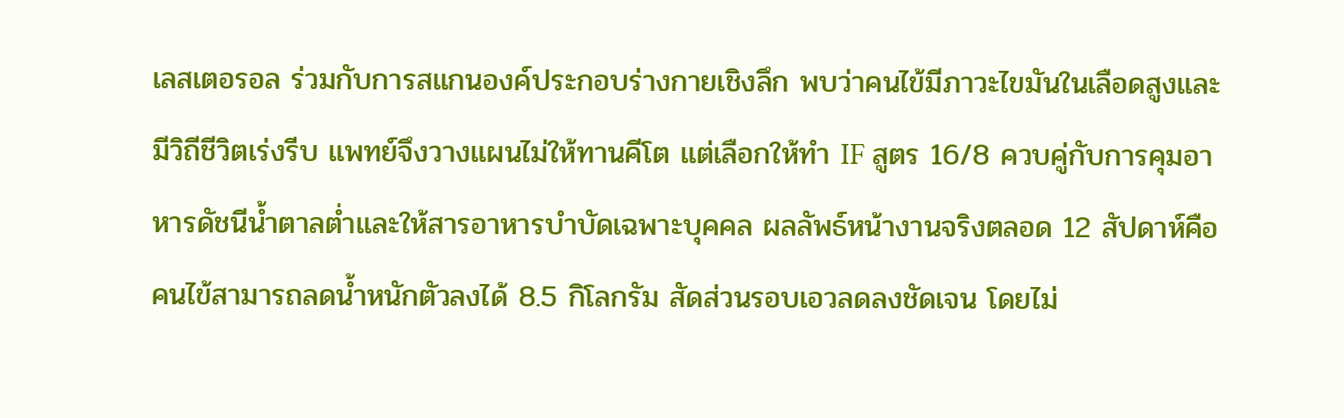เลสเตอรอล ร่วมกับการสแกนองค์ประกอบร่างกายเชิงลึก พบว่าคนไข้มีภาวะไขมันในเลือดสูงและมีวิถีชีวิตเร่งรีบ แพทย์จึงวางแผนไม่ให้ทานคีโต แต่เลือกให้ทำ IF สูตร 16/8 ควบคู่กับการคุมอาหารดัชนีน้ำตาลต่ำและให้สารอาหารบำบัดเฉพาะบุคคล ผลลัพธ์หน้างานจริงตลอด 12 สัปดาห์คือ คนไข้สามารถลดน้ำหนักตัวลงได้ 8.5 กิโลกรัม สัดส่วนรอบเอวลดลงชัดเจน โดยไม่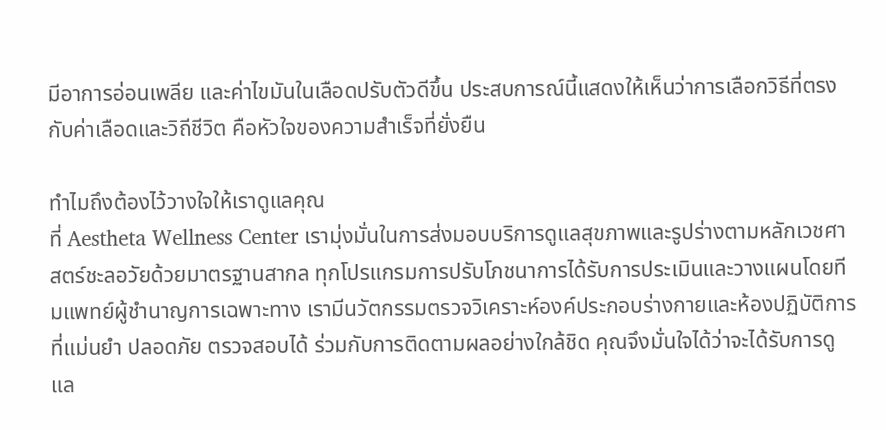มีอาการอ่อนเพลีย และค่าไขมันในเลือดปรับตัวดีขึ้น ประสบการณ์นี้แสดงให้เห็นว่าการเลือกวิธีที่ตรงกับค่าเลือดและวิถีชีวิต คือหัวใจของความสำเร็จที่ยั่งยืน

ทำไมถึงต้องไว้วางใจให้เราดูแลคุณ
ที่ Aestheta Wellness Center เรามุ่งมั่นในการส่งมอบบริการดูแลสุขภาพและรูปร่างตามหลักเวชศาสตร์ชะลอวัยด้วยมาตรฐานสากล ทุกโปรแกรมการปรับโภชนาการได้รับการประเมินและวางแผนโดยทีมแพทย์ผู้ชำนาญการเฉพาะทาง เรามีนวัตกรรมตรวจวิเคราะห์องค์ประกอบร่างกายและห้องปฏิบัติการที่แม่นยำ ปลอดภัย ตรวจสอบได้ ร่วมกับการติดตามผลอย่างใกล้ชิด คุณจึงมั่นใจได้ว่าจะได้รับการดูแล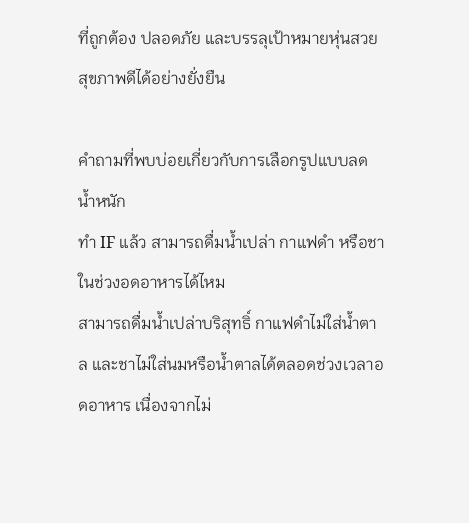ที่ถูกต้อง ปลอดภัย และบรรลุเป้าหมายหุ่นสวยสุขภาพดีได้อย่างยั่งยืน

คำถามที่พบบ่อยเกี่ยวกับการเลือกรูปแบบลดน้ำหนัก
ทำ IF แล้ว สามารถดื่มน้ำเปล่า กาแฟดำ หรือชาในช่วงอดอาหารได้ไหม
สามารถดื่มน้ำเปล่าบริสุทธิ์ กาแฟดำไม่ใส่น้ำตาล และชาไม่ใส่นมหรือน้ำตาลได้ตลอดช่วงเวลาอดอาหาร เนื่องจากไม่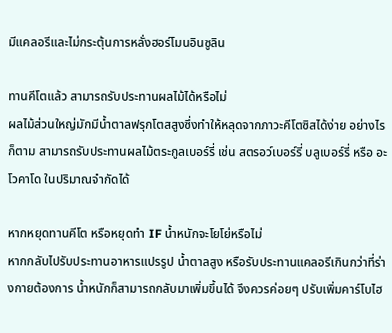มีแคลอรีและไม่กระตุ้นการหลั่งฮอร์โมนอินซูลิน

ทานคีโตแล้ว สามารถรับประทานผลไม้ได้หรือไม่
ผลไม้ส่วนใหญ่มักมีน้ำตาลฟรุกโตสสูงซึ่งทำให้หลุดจากภาวะคีโตซิสได้ง่าย อย่างไรก็ตาม สามารถรับประทานผลไม้ตระกูลเบอร์รี่ เช่น สตรอว์เบอร์รี่ บลูเบอร์รี่ หรือ อะโวคาโด ในปริมาณจำกัดได้

หากหยุดทานคีโต หรือหยุดทำ IF น้ำหนักจะโยโย่หรือไม่
หากกลับไปรับประทานอาหารแปรรูป น้ำตาลสูง หรือรับประทานแคลอรีเกินกว่าที่ร่างกายต้องการ น้ำหนักก็สามารถกลับมาเพิ่มขึ้นได้ จึงควรค่อยๆ ปรับเพิ่มคาร์โบไฮ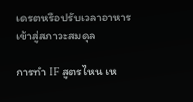เดรตหรือปรับเวลาอาหารเข้าสู่สภาวะสมดุล

การทำ IF สูตรไหน เห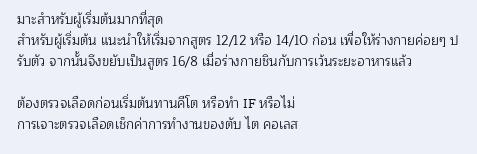มาะสำหรับผู้เริ่มต้นมากที่สุด
สำหรับผู้เริ่มต้น แนะนำให้เริ่มจากสูตร 12/12 หรือ 14/10 ก่อน เพื่อให้ร่างกายค่อยๆ ปรับตัว จากนั้นจึงขยับเป็นสูตร 16/8 เมื่อร่างกายชินกับการเว้นระยะอาหารแล้ว

ต้องตรวจเลือดก่อนเริ่มต้นทานคีโต หรือทำ IF หรือไม่
การเจาะตรวจเลือดเช็กค่าการทำงานของตับ ไต คอเลส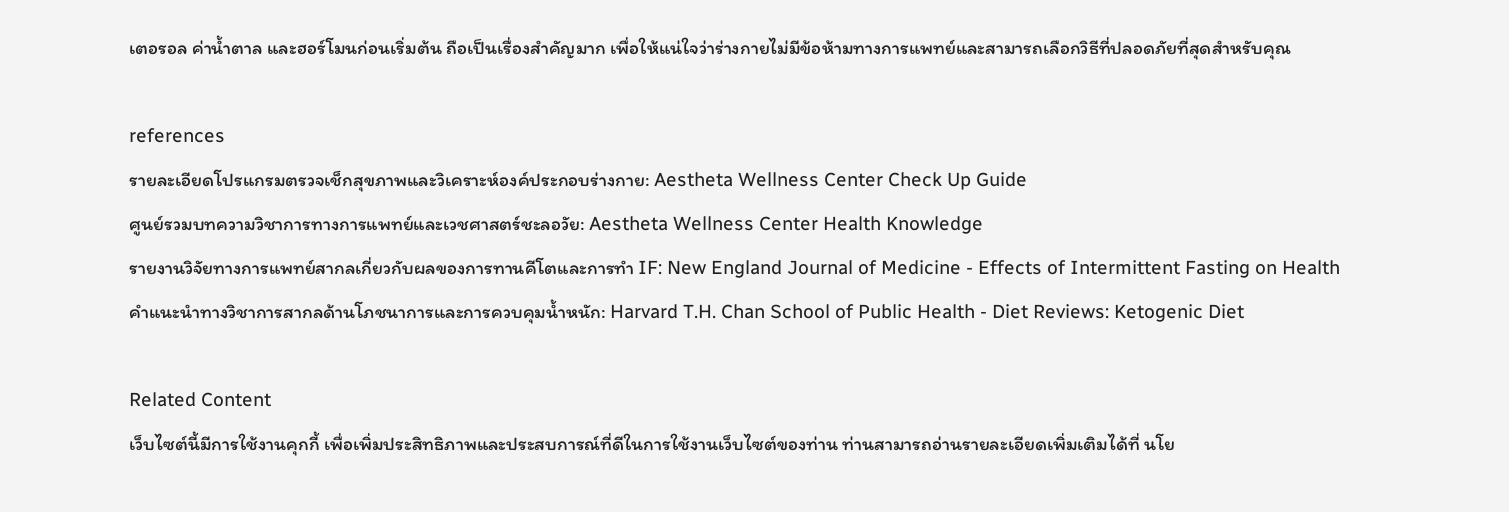เตอรอล ค่าน้ำตาล และฮอร์โมนก่อนเริ่มต้น ถือเป็นเรื่องสำคัญมาก เพื่อให้แน่ใจว่าร่างกายไม่มีข้อห้ามทางการแพทย์และสามารถเลือกวิธีที่ปลอดภัยที่สุดสำหรับคุณ

references
รายละเอียดโปรแกรมตรวจเช็กสุขภาพและวิเคราะห์องค์ประกอบร่างกาย: Aestheta Wellness Center Check Up Guide
ศูนย์รวมบทความวิชาการทางการแพทย์และเวชศาสตร์ชะลอวัย: Aestheta Wellness Center Health Knowledge
รายงานวิจัยทางการแพทย์สากลเกี่ยวกับผลของการทานคีโตและการทำ IF: New England Journal of Medicine - Effects of Intermittent Fasting on Health
คำแนะนำทางวิชาการสากลด้านโภชนาการและการควบคุมน้ำหนัก: Harvard T.H. Chan School of Public Health - Diet Reviews: Ketogenic Diet

Related Content
เว็บไซต์นี้มีการใช้งานคุกกี้ เพื่อเพิ่มประสิทธิภาพและประสบการณ์ที่ดีในการใช้งานเว็บไซต์ของท่าน ท่านสามารถอ่านรายละเอียดเพิ่มเติมได้ที่ นโย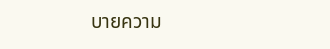บายความ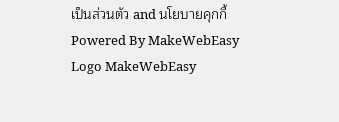เป็นส่วนตัว and นโยบายคุกกี้
Powered By MakeWebEasy Logo MakeWebEasy